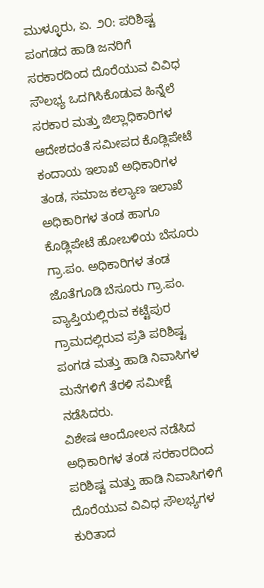ಮುಳ್ಳೂರು, ಏ. ೨೦: ಪರಿಶಿಷ್ಟ ಪಂಗಡದ ಹಾಡಿ ಜನರಿಗೆ ಸರಕಾರದಿಂದ ದೊರೆಯುವ ವಿವಿಧ ಸೌಲಭ್ಯ ಒದಗಿಸಿಕೊಡುವ ಹಿನ್ನೆಲೆ ಸರಕಾರ ಮತ್ತು ಜಿಲ್ಲಾಧಿಕಾರಿಗಳ ಆದೇಶದಂತೆ ಸಮೀಪದ ಕೊಡ್ಲಿಪೇಟೆ ಕಂದಾಯ ಇಲಾಖೆ ಅಧಿಕಾರಿಗಳ ತಂಡ, ಸಮಾಜ ಕಲ್ಯಾಣ ಇಲಾಖೆ ಅಧಿಕಾರಿಗಳ ತಂಡ ಹಾಗೂ ಕೊಡ್ಲಿಪೇಟೆ ಹೋಬಳಿಯ ಬೆಸೂರು ಗ್ರಾ.ಪಂ. ಅಧಿಕಾರಿಗಳ ತಂಡ ಜೊತೆಗೂಡಿ ಬೆಸೂರು ಗ್ರಾ.ಪಂ. ವ್ಯಾಪ್ತಿಯಲ್ಲಿರುವ ಕಟ್ಟೆಪುರ ಗ್ರಾಮದಲ್ಲಿರುವ ಪ್ರತಿ ಪರಿಶಿಷ್ಟ ಪಂಗಡ ಮತ್ತು ಹಾಡಿ ನಿವಾಸಿಗಳ ಮನೆಗಳಿಗೆ ತೆರಳಿ ಸಮೀಕ್ಷೆ ನಡೆಸಿದರು.
ವಿಶೇಷ ಆಂದೋಲನ ನಡೆಸಿದ ಅಧಿಕಾರಿಗಳ ತಂಡ ಸರಕಾರದಿಂದ ಪರಿಶಿಷ್ಟ ಮತ್ತು ಹಾಡಿ ನಿವಾಸಿಗಳಿಗೆ ದೊರೆಯುವ ವಿವಿಧ ಸೌಲಭ್ಯಗಳ ಕುರಿತಾದ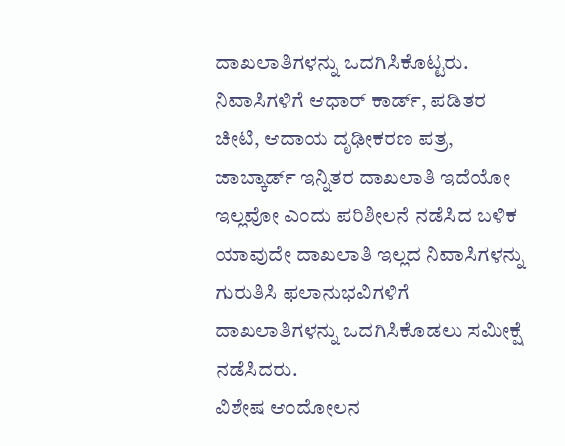ದಾಖಲಾತಿಗಳನ್ನು ಒದಗಿಸಿಕೊಟ್ಟರು. ನಿವಾಸಿಗಳಿಗೆ ಆಧಾರ್ ಕಾರ್ಡ್, ಪಡಿತರ ಚೀಟಿ, ಆದಾಯ ದೃಢೀಕರಣ ಪತ್ರ, ಜಾಬ್ಕಾರ್ಡ್ ಇನ್ನಿತರ ದಾಖಲಾತಿ ಇದೆಯೋ ಇಲ್ಲವೋ ಎಂದು ಪರಿಶೀಲನೆ ನಡೆಸಿದ ಬಳಿಕ ಯಾವುದೇ ದಾಖಲಾತಿ ಇಲ್ಲದ ನಿವಾಸಿಗಳನ್ನು ಗುರುತಿಸಿ ಫಲಾನುಭವಿಗಳಿಗೆ ದಾಖಲಾತಿಗಳನ್ನು ಒದಗಿಸಿಕೊಡಲು ಸಮೀಕ್ಷೆ ನಡೆಸಿದರು.
ವಿಶೇಷ ಆಂದೋಲನ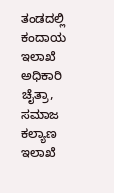ತಂಡದಲ್ಲಿ ಕಂದಾಯ ಇಲಾಖೆ ಅಧಿಕಾರಿ ಚೈತ್ರಾ, ಸಮಾಜ ಕಲ್ಯಾಣ ಇಲಾಖೆ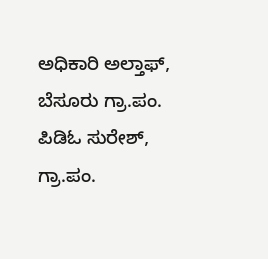ಅಧಿಕಾರಿ ಅಲ್ತಾಫ್, ಬೆಸೂರು ಗ್ರಾ.ಪಂ. ಪಿಡಿಓ ಸುರೇಶ್, ಗ್ರಾ.ಪಂ.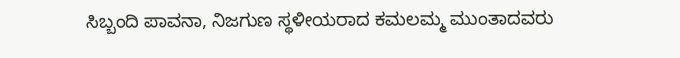ಸಿಬ್ಬಂದಿ ಪಾವನಾ, ನಿಜಗುಣ ಸ್ಥಳೀಯರಾದ ಕಮಲಮ್ಮ ಮುಂತಾದವರು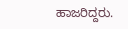ಹಾಜರಿದ್ದರು.